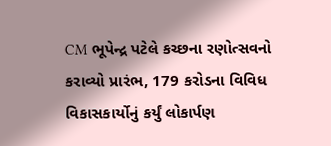CM ભૂપેન્દ્ર પટેલે કચ્છના રણોત્સવનો કરાવ્યો પ્રારંભ, 179 કરોડના વિવિધ વિકાસકાર્યોનું કર્યું લોકાર્પણ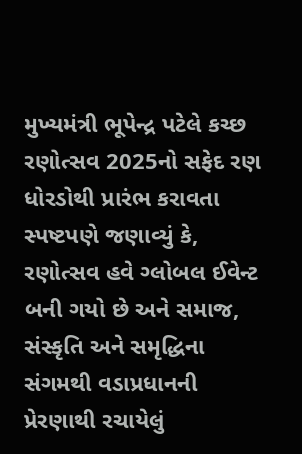મુખ્યમંત્રી ભૂપેન્દ્ર પટેલે કચ્છ રણોત્સવ 2025નો સફેદ રણ ધોરડોથી પ્રારંભ કરાવતા સ્પષ્ટપણે જણાવ્યું કે, રણોત્સવ હવે ગ્લોબલ ઈવેન્ટ બની ગયો છે અને સમાજ, સંસ્કૃતિ અને સમૃદ્ધિના સંગમથી વડાપ્રધાનની પ્રેરણાથી રચાયેલું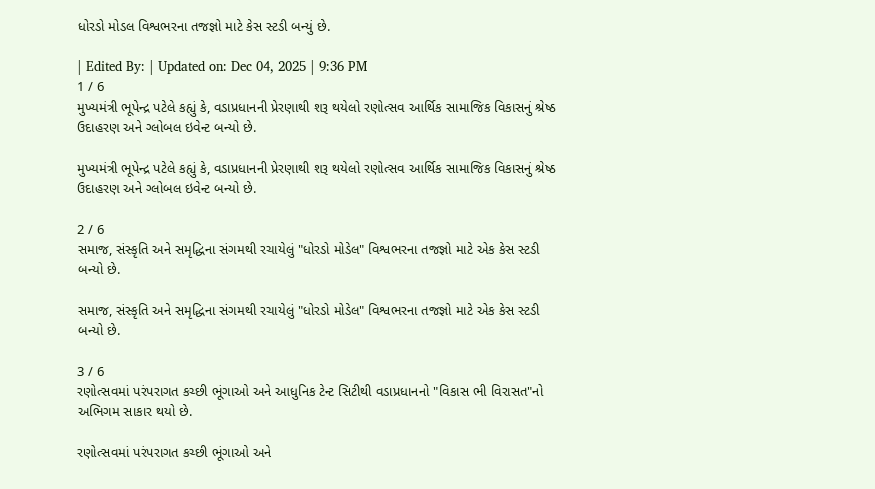ધોરડો મોડલ વિશ્વભરના તજજ્ઞો માટે કેસ સ્ટડી બન્યું છે.

| Edited By: | Updated on: Dec 04, 2025 | 9:36 PM
1 / 6
મુખ્યમંત્રી ભૂપેન્દ્ર પટેલે કહ્યું કે, વડાપ્રધાનની પ્રેરણાથી શરૂ થયેલો રણોત્સવ આર્થિક સામાજિક વિકાસનું શ્રેષ્ઠ ઉદાહરણ અને ગ્લોબલ ઇવેન્ટ બન્યો છે.

મુખ્યમંત્રી ભૂપેન્દ્ર પટેલે કહ્યું કે, વડાપ્રધાનની પ્રેરણાથી શરૂ થયેલો રણોત્સવ આર્થિક સામાજિક વિકાસનું શ્રેષ્ઠ ઉદાહરણ અને ગ્લોબલ ઇવેન્ટ બન્યો છે.

2 / 6
સમાજ, સંસ્કૃતિ અને સમૃદ્ધિના સંગમથી રચાયેલું "ધોરડો મોડેલ" વિશ્વભરના તજજ્ઞો માટે એક કેસ સ્ટડી બન્યો છે.

સમાજ, સંસ્કૃતિ અને સમૃદ્ધિના સંગમથી રચાયેલું "ધોરડો મોડેલ" વિશ્વભરના તજજ્ઞો માટે એક કેસ સ્ટડી બન્યો છે.

3 / 6
રણોત્સવમાં પરંપરાગત કચ્છી ભૂંગાઓ અને આધુનિક ટેન્ટ સિટીથી વડાપ્રધાનનો "વિકાસ ભી વિરાસત"નો અભિગમ સાકાર થયો છે.

રણોત્સવમાં પરંપરાગત કચ્છી ભૂંગાઓ અને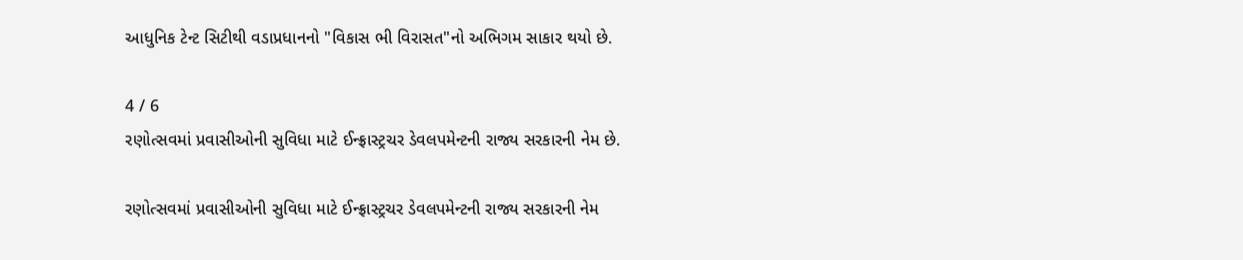આધુનિક ટેન્ટ સિટીથી વડાપ્રધાનનો "વિકાસ ભી વિરાસત"નો અભિગમ સાકાર થયો છે.

4 / 6
રણોત્સવમાં પ્રવાસીઓની સુવિધા માટે ઈન્ફ્રાસ્ટ્રચર ડેવલપમેન્ટની રાજ્ય સરકારની નેમ છે.

રણોત્સવમાં પ્રવાસીઓની સુવિધા માટે ઈન્ફ્રાસ્ટ્રચર ડેવલપમેન્ટની રાજ્ય સરકારની નેમ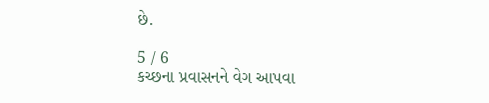છે.

5 / 6
કચ્છના પ્રવાસનને વેગ આપવા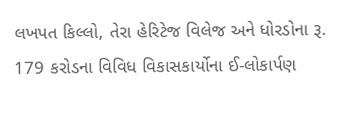લખપત કિલ્લો, તેરા હેરિટેજ વિલેજ અને ધોરડોના રૂ. 179 કરોડના વિવિધ વિકાસકાર્યોના ઈ-લોકાર્પણ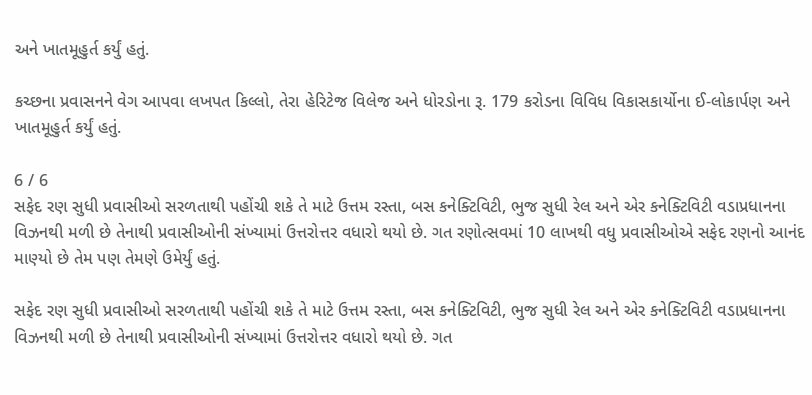અને ખાતમૂહુર્ત કર્યું હતું.

કચ્છના પ્રવાસનને વેગ આપવા લખપત કિલ્લો, તેરા હેરિટેજ વિલેજ અને ધોરડોના રૂ. 179 કરોડના વિવિધ વિકાસકાર્યોના ઈ-લોકાર્પણ અને ખાતમૂહુર્ત કર્યું હતું.

6 / 6
સફેદ રણ સુધી પ્રવાસીઓ સરળતાથી પહોંચી શકે તે માટે ઉત્તમ રસ્તા, બસ કનેક્ટિવિટી, ભુજ સુધી રેલ અને એર કનેક્ટિવિટી વડાપ્રધાનના વિઝનથી મળી છે તેનાથી પ્રવાસીઓની સંખ્યામાં ઉત્તરોત્તર વધારો થયો છે. ગત રણોત્સવમાં 10 લાખથી વધુ પ્રવાસીઓએ સફેદ રણનો આનંદ માણ્યો છે તેમ પણ તેમણે ઉમેર્યું હતું.

સફેદ રણ સુધી પ્રવાસીઓ સરળતાથી પહોંચી શકે તે માટે ઉત્તમ રસ્તા, બસ કનેક્ટિવિટી, ભુજ સુધી રેલ અને એર કનેક્ટિવિટી વડાપ્રધાનના વિઝનથી મળી છે તેનાથી પ્રવાસીઓની સંખ્યામાં ઉત્તરોત્તર વધારો થયો છે. ગત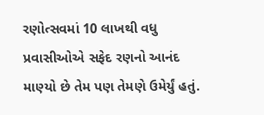રણોત્સવમાં 10 લાખથી વધુ પ્રવાસીઓએ સફેદ રણનો આનંદ માણ્યો છે તેમ પણ તેમણે ઉમેર્યું હતું.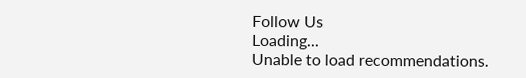Follow Us
Loading...
Unable to load recommendations.